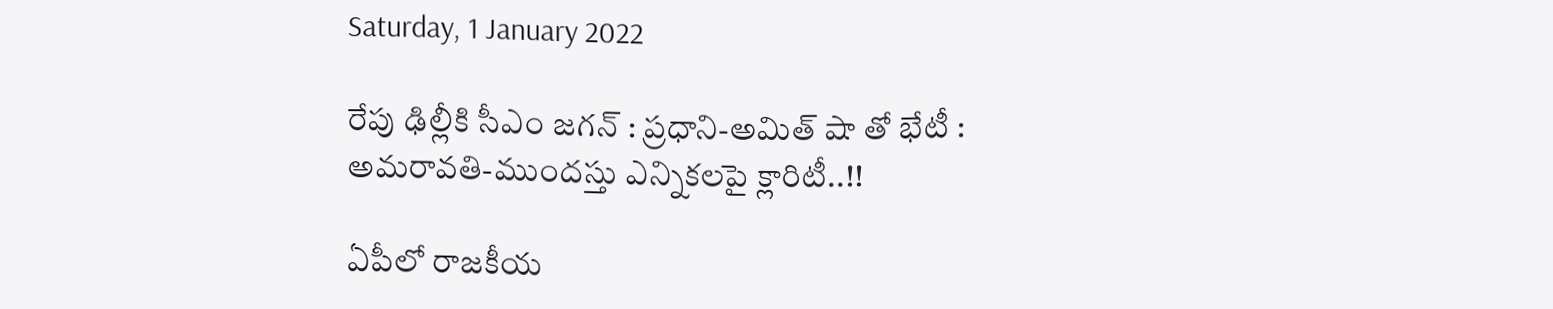Saturday, 1 January 2022

రేపు ఢిల్లీకి సీఎం జగన్ : ప్రధాని-అమిత్ షా తో భేటీ : అమరావతి-ముందస్తు ఎన్నికలపై క్లారిటీ..!!

ఏపీలో రాజకీయ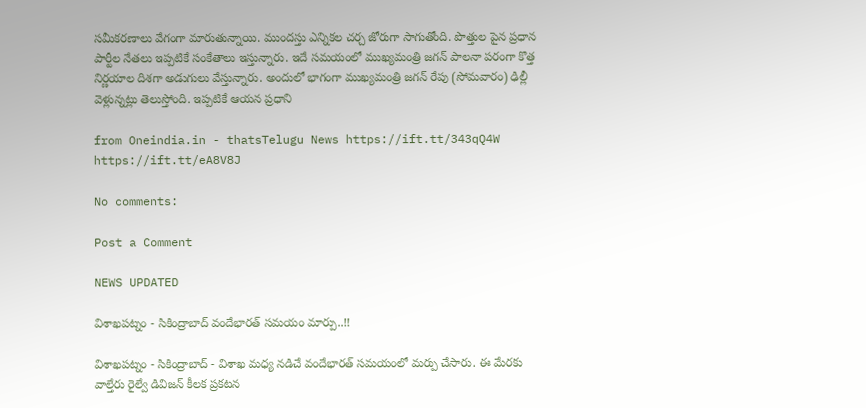సమీకరణాలు వేగంగా మారుతున్నాయి. ముందస్తు ఎన్నికల చర్చ జోరుగా సాగుతోంది. పొత్తుల పైన ప్రధాన పార్టీల నేతలు ఇప్పటికే సంకేతాలు ఇస్తున్నారు. ఇదే సమయంలో ముఖ్యమంత్రి జగన్ పాలనా పరంగా కొత్త నిర్ణయాల దిశగా అడుగులు వేస్తున్నారు. అందులో భాగంగా ముఖ్యమంత్రి జగన్ రేపు (సోమవారం) ఢిల్లీ వెళ్లున్నట్లు తెలుస్తోంది. ఇప్పటికే ఆయన ప్రధాని

from Oneindia.in - thatsTelugu News https://ift.tt/343qQ4W
https://ift.tt/eA8V8J

No comments:

Post a Comment

NEWS UPDATED

విశాఖపట్నం - సికింద్రాబాద్ వందేభారత్ సమయం మార్పు..!!

విశాఖపట్నం - సికింద్రాబాద్ - విశాఖ మధ్య నడిచే వందేభారత్ సమయంలో మర్పు చేసారు. ఈ మేరకు వాల్తేరు రైల్వే డివిజన్ కీలక ప్రకటన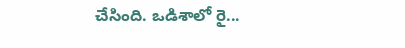చేసింది. ఒడిశాలో రై...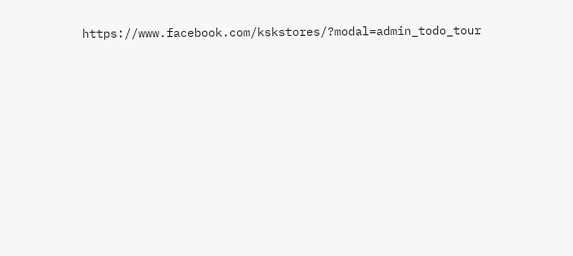https://www.facebook.com/kskstores/?modal=admin_todo_tour